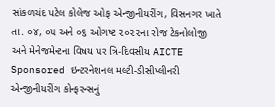સાંકળચંદ પટેલ કોલેજ ઓફ એન્જીનીયરીંગ, વિસનગર ખાતે તા. ૦૪, ૦૫ અને ૦૬ ઓગષ્ટ ૨૦૨૨ના રોજ ટેકનોલોજી અને મેનેજમેન્ટના વિષય ૫ર ત્રિ-દિવસીય AICTE Sponsored ઇન્ટરનેશનલ મલ્ટી-ડીસીપ્લીનરી એન્જીનીયરીંગ કોન્ફરન્સનું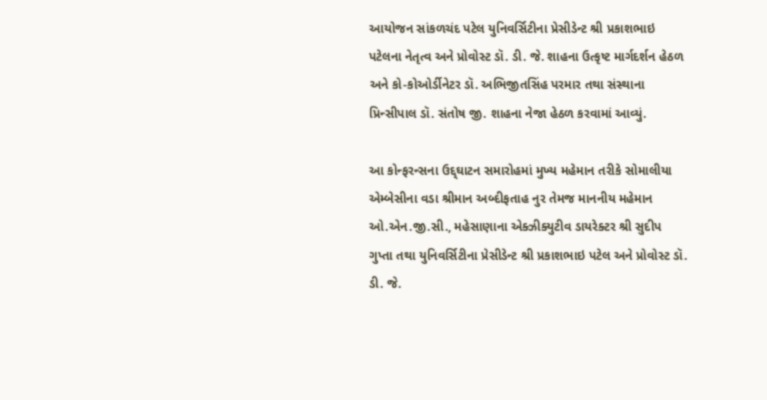આયોજન સાંકળચંદ પટેલ યુનિવર્સિટીના પ્રેસીડેન્ટ શ્રી પ્રકાશભાઇ પટેલના નેતૃત્વ અને પ્રોવોસ્ટ ડૉ. ડી. જે. શાહના ઉત્કૃષ્ટ માર્ગદર્શન હેઠળ અને કો-કોઓર્ડીનેટર ડૉ. અભિજીતસિંહ પરમાર તથા સંસ્થાના પ્રિન્સીપાલ ડૉ. સંતોષ જી. શાહના નેજા હેઠળ કરવામાં આવ્યું.

આ કોન્ફરન્સના ઉદ્દ્ઘાટન સમારોહમાં મુખ્ય મહેમાન તરીકે સોમાલીયા એમ્બેસીના વડા શ્રીમાન અબ્દીફતાહ નુર તેમજ માનનીય મહેમાન ઓ.એન.જી.સી., મહેસાણાના એક્ઝીક્યુટીવ ડાયરેક્ટર શ્રી સુદીપ ગુપ્તા તથા યુનિવર્સિટીના પ્રેસીડેન્ટ શ્રી પ્રકાશભાઇ પટેલ અને પ્રોવોસ્ટ ડૉ. ડી. જે.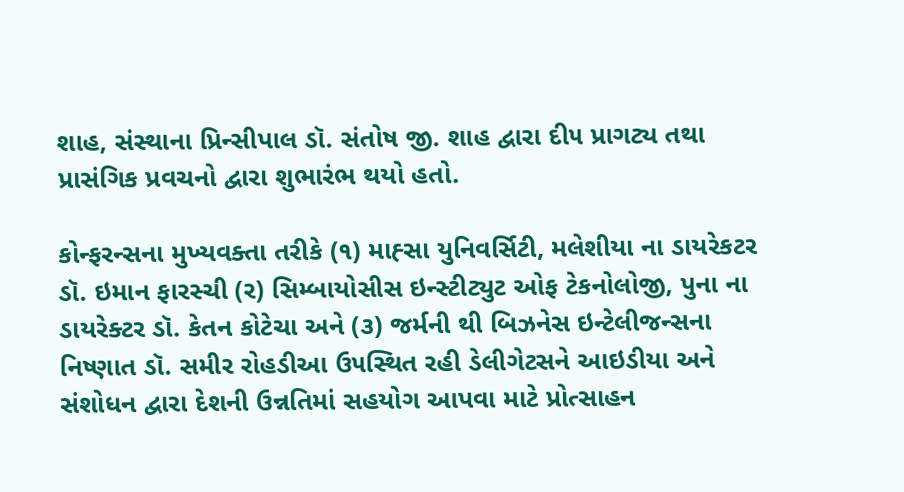શાહ, સંસ્થાના પ્રિન્સીપાલ ડૉ. સંતોષ જી. શાહ દ્વારા દી૫ પ્રાગટ્ય તથા પ્રાસંગિક પ્રવચનો દ્વારા શુભારંભ થયો હતો.

કોન્ફરન્સના મુખ્યવક્તા તરીકે (૧) માહ્સા યુનિવર્સિટી, મલેશીયા ના ડાયરેકટર ડૉ. ઇમાન ફારસ્ચી (ર) સિમ્બાયોસીસ ઇન્સ્ટીટ્યુટ ઓફ ટેકનોલોજી, પુના ના ડાયરેક્ટર ડૉ. કેતન કોટેચા અને (૩) જર્મની થી બિઝનેસ ઇન્ટેલીજન્સના નિષ્ણાત ડૉ. સમીર રોહડીઆ ઉ૫સ્થિત રહી ડેલીગેટસને આઇડીયા અને સંશોધન દ્વારા દેશની ઉન્નતિમાં સહયોગ આપવા માટે પ્રોત્સાહન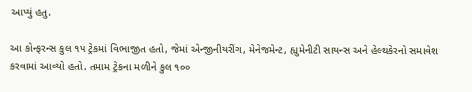આપ્યું હતુ.

આ કોન્ફરન્સ કુલ ૧૫ ટ્રેકમાં વિભાજીત હતો, જેમાં એન્જીનીયરીંગ, મેનેજમેન્ટ, હ્યુમેનીટી સાયન્સ અને હેલ્થકેરનો સમાવેશ કરવામાં આવ્યો હતો. તમામ ટ્રેકના મળીને કુલ ૧૦૦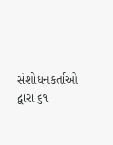સંશોધનકર્તાઓ દ્વારા ૬૧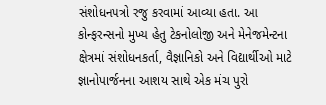સંશોધન૫ત્રો રજુ કરવામાં આવ્યા હતા. આ કોન્ફરન્સનો મુખ્ય હેતુ ટેકનોલોજી અને મેનેજમેન્ટના ક્ષેત્રમાં સંશોધનકર્તા, વૈજ્ઞાનિકો અને વિદ્યાર્થીઓ માટે જ્ઞાનોપાર્જનના આશય સાથે એક મંચ પુરો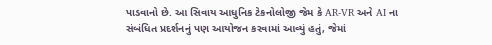પાડવાનો છે. આ સિવાય આધુનિક ટેકનોલોજી જેમ કે AR-VR અને AI ના સંબંધિત પ્રદર્શનનું પણ આયોજન કરવામાં આવ્યું હતું, જેમાં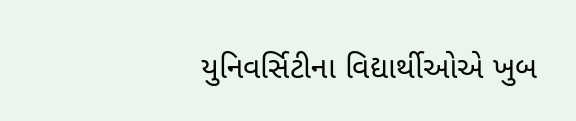યુનિવર્સિટીના વિદ્યાર્થીઓએ ખુબ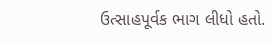ઉત્સાહપૂર્વક ભાગ લીધો હતો.